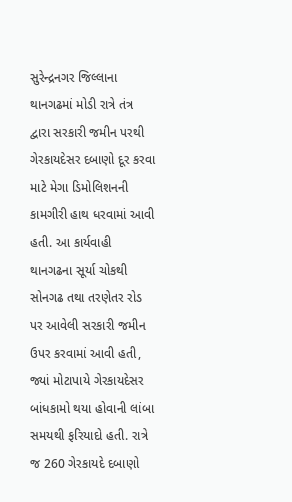સુરેન્દ્રનગર જિલ્લાના થાનગઢમાં મોડી રાત્રે તંત્ર દ્વારા સરકારી જમીન પરથી ગેરકાયદેસર દબાણો દૂર કરવા માટે મેગા ડિમોલિશનની કામગીરી હાથ ધરવામાં આવી હતી. આ કાર્યવાહી થાનગઢના સૂર્યા ચોકથી સોનગઢ તથા તરણેતર રોડ પર આવેલી સરકારી જમીન ઉપર કરવામાં આવી હતી, જ્યાં મોટાપાયે ગેરકાયદેસર બાંધકામો થયા હોવાની લાંબા સમયથી ફરિયાદો હતી. રાત્રે જ 260 ગેરકાયદે દબાણો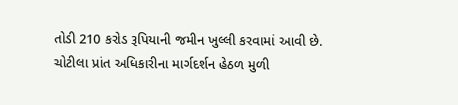તોડી 210 કરોડ રૂપિયાની જમીન ખુલ્લી કરવામાં આવી છે.
ચોટીલા પ્રાંત અધિકારીના માર્ગદર્શન હેઠળ મુળી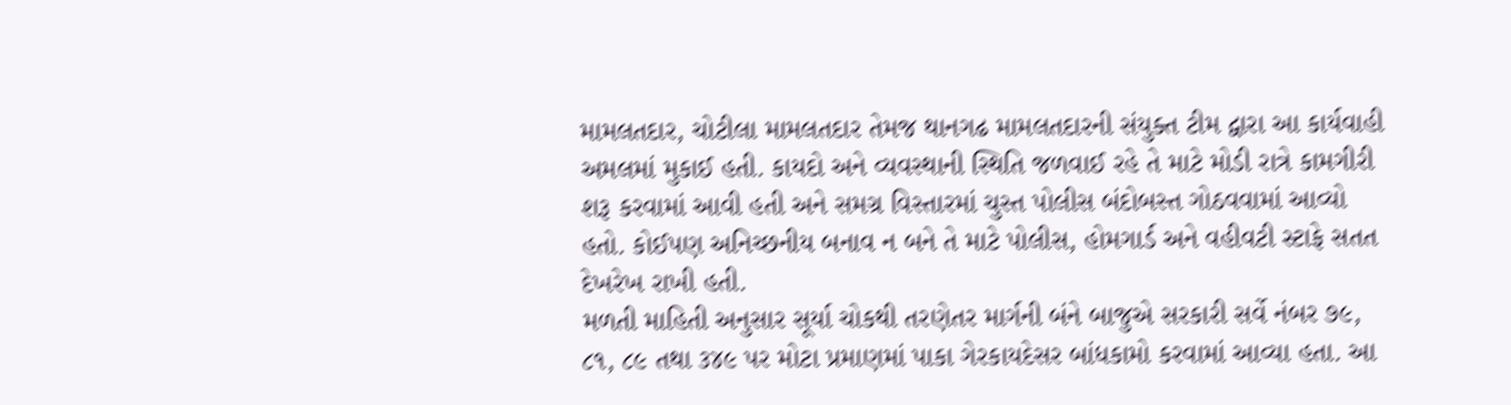મામલતદાર, ચોટીલા મામલતદાર તેમજ થાનગઢ મામલતદારની સંયુક્ત ટીમ દ્વારા આ કાર્યવાહી અમલમાં મુકાઈ હતી. કાયદો અને વ્યવસ્થાની સ્થિતિ જળવાઈ રહે તે માટે મોડી રાત્રે કામગીરી શરૂ કરવામાં આવી હતી અને સમગ્ર વિસ્તારમાં ચુસ્ત પોલીસ બંદોબસ્ત ગોઠવવામાં આવ્યો હતો. કોઈપણ અનિચ્છનીય બનાવ ન બને તે માટે પોલીસ, હોમગાર્ડ અને વહીવટી સ્ટાફે સતત દેખરેખ રાખી હતી.
મળતી માહિતી અનુસાર સૂર્યા ચોકથી તરણેતર માર્ગની બંને બાજુએ સરકારી સર્વે નંબર ૭૯, ૮૧, ૮૯ તથા ૩૪૯ પર મોટા પ્રમાણમાં પાકા ગેરકાયદેસર બાંધકામો કરવામાં આવ્યા હતા. આ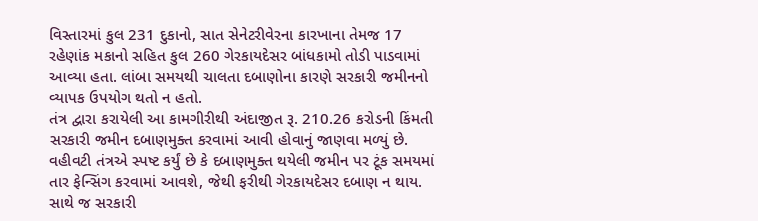વિસ્તારમાં કુલ 231 દુકાનો, સાત સેનેટરીવેરના કારખાના તેમજ 17 રહેણાંક મકાનો સહિત કુલ 260 ગેરકાયદેસર બાંધકામો તોડી પાડવામાં આવ્યા હતા. લાંબા સમયથી ચાલતા દબાણોના કારણે સરકારી જમીનનો વ્યાપક ઉપયોગ થતો ન હતો.
તંત્ર દ્વારા કરાયેલી આ કામગીરીથી અંદાજીત રૂ. 210.26 કરોડની કિંમતી સરકારી જમીન દબાણમુક્ત કરવામાં આવી હોવાનું જાણવા મળ્યું છે. વહીવટી તંત્રએ સ્પષ્ટ કર્યું છે કે દબાણમુક્ત થયેલી જમીન પર ટૂંક સમયમાં તાર ફેન્સિંગ કરવામાં આવશે, જેથી ફરીથી ગેરકાયદેસર દબાણ ન થાય. સાથે જ સરકારી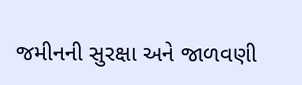જમીનની સુરક્ષા અને જાળવણી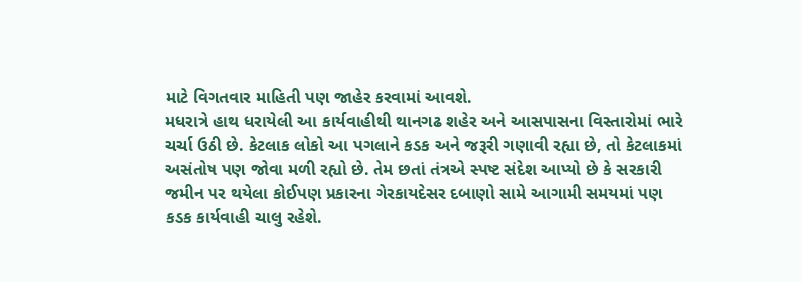માટે વિગતવાર માહિતી પણ જાહેર કરવામાં આવશે.
મધરાત્રે હાથ ધરાયેલી આ કાર્યવાહીથી થાનગઢ શહેર અને આસપાસના વિસ્તારોમાં ભારે ચર્ચા ઉઠી છે. કેટલાક લોકો આ પગલાને કડક અને જરૂરી ગણાવી રહ્યા છે, તો કેટલાકમાં અસંતોષ પણ જોવા મળી રહ્યો છે. તેમ છતાં તંત્રએ સ્પષ્ટ સંદેશ આપ્યો છે કે સરકારી જમીન પર થયેલા કોઈપણ પ્રકારના ગેરકાયદેસર દબાણો સામે આગામી સમયમાં પણ કડક કાર્યવાહી ચાલુ રહેશે.